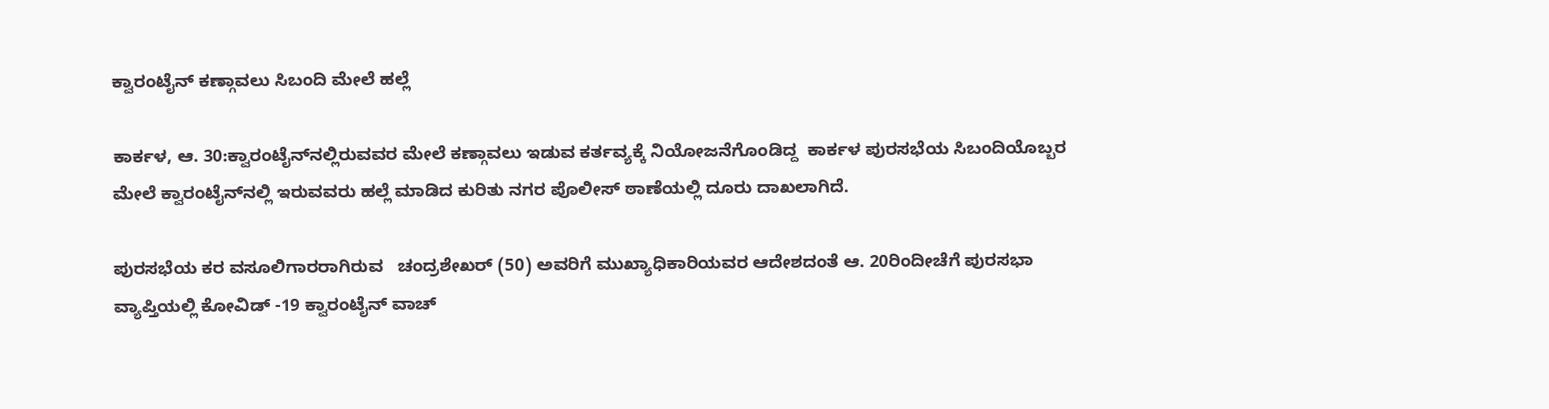ಕ್ವಾರಂಟೈನ್‌ ಕಣ್ಗಾವಲು ಸಿಬಂದಿ ಮೇಲೆ ಹಲ್ಲೆ

ಕಾರ್ಕಳ, ಆ. 30:ಕ್ವಾರಂಟೈನ್‌ನಲ್ಲಿರುವವರ ಮೇಲೆ ಕಣ್ಗಾವಲು ಇಡುವ ಕರ್ತವ್ಯಕ್ಕೆ ನಿಯೋಜನೆಗೊಂಡಿದ್ದ  ಕಾರ್ಕಳ ಪುರಸಭೆಯ ಸಿಬಂದಿಯೊಬ್ಬರ ಮೇಲೆ ಕ್ವಾರಂಟೈನ್‌ನಲ್ಲಿ ಇರುವವರು ಹಲ್ಲೆ ಮಾಡಿದ ಕುರಿತು ನಗರ ಪೊಲೀಸ್‌ ಠಾಣೆಯಲ್ಲಿ ದೂರು ದಾಖಲಾಗಿದೆ.

ಪುರಸಭೆಯ ಕರ ವಸೂಲಿಗಾರರಾಗಿರುವ   ಚಂದ್ರಶೇಖರ್‌ (50) ಅವರಿಗೆ ಮುಖ್ಯಾಧಿಕಾರಿಯವರ ಆದೇಶದಂತೆ ಆ. 20ರಿಂದೀಚೆಗೆ ಪುರಸಭಾ ವ್ಯಾಪ್ತಿಯಲ್ಲಿ ಕೋವಿಡ್‌‌‌ -19 ಕ್ವಾರಂಟೈನ್‌‌ ವಾಚ್‌‌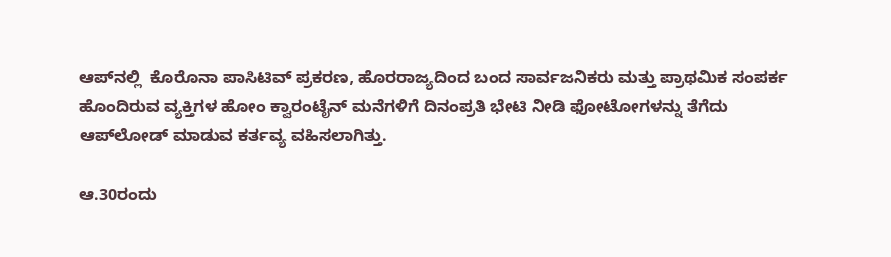ಆಪ್‌ನಲ್ಲಿ  ಕೊರೊನಾ ಪಾಸಿಟಿವ್‌‌ ಪ್ರಕರಣ, ಹೊರರಾಜ್ಯದಿಂದ ಬಂದ ಸಾರ್ವಜನಿಕರು ಮತ್ತು ಪ್ರಾಥಮಿಕ ಸಂಪರ್ಕ ಹೊಂದಿರುವ ವ್ಯಕ್ತಿಗಳ ಹೋಂ ಕ್ವಾರಂಟೈನ್‌‌ ಮನೆಗಳಿಗೆ ದಿನಂಪ್ರತಿ ಭೇಟಿ ನೀಡಿ ಫೋಟೋಗಳನ್ನು ತೆಗೆದು ಆಪ್‌‌ಲೋಡ್‌‌ ಮಾಡುವ ಕರ್ತವ್ಯ ವಹಿಸಲಾಗಿತ್ತು.

ಆ.30ರಂದು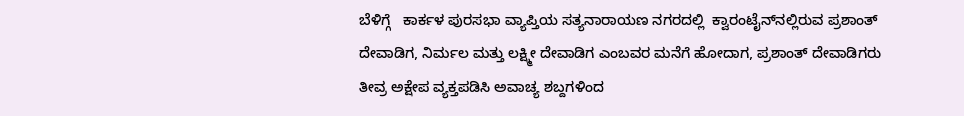ಬೆಳಿಗ್ಗೆ   ಕಾರ್ಕಳ ಪುರಸಭಾ ವ್ಯಾಪ್ತಿಯ ಸತ್ಯನಾರಾಯಣ ನಗರದಲ್ಲಿ  ಕ್ವಾರಂಟೈನ್‌‌ನಲ್ಲಿರುವ ಪ್ರಶಾಂತ್‌‌ ದೇವಾಡಿಗ, ನಿರ್ಮಲ ಮತ್ತು ಲಕ್ಷ್ಮೀ ದೇವಾಡಿಗ ಎಂಬವರ ಮನೆಗೆ ಹೋದಾಗ, ಪ್ರಶಾಂತ್‌ ದೇವಾಡಿಗರು  ತೀವ್ರ ಅಕ್ಷೇಪ ವ್ಯಕ್ತಪಡಿಸಿ ಅವಾಚ್ಯ ಶಬ್ದಗಳಿಂದ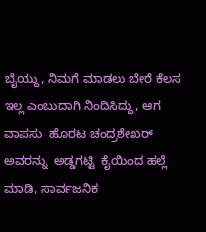ಬೈಯ್ದು, ನಿಮಗೆ ಮಾಡಲು ಬೇರೆ ಕೆಲಸ ಇಲ್ಲ ಎಂಬುದಾಗಿ ನಿಂದಿಸಿದ್ದು, ಆಗ ವಾಪಸು  ಹೊರಟ ಚಂದ್ರಶೇಖರ್‌ ಅವರನ್ನು  ಅಡ್ಡಗಟ್ಟಿ  ಕೈಯಿಂದ ಹಲ್ಲೆ ಮಾಡಿ, ಸಾರ್ವಜನಿಕ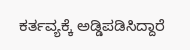ಕರ್ತವ್ಯಕ್ಕೆ ಅಡ್ಡಿಪಡಿಸಿದ್ದಾರೆ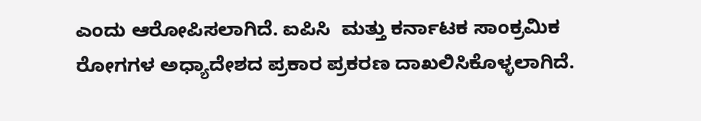ಎಂದು ಆರೋಪಿಸಲಾಗಿದೆ. ಐಪಿಸಿ  ಮತ್ತು ಕರ್ನಾಟಕ ಸಾಂಕ್ರಮಿಕ ರೋಗಗಳ ಅಧ್ಯಾದೇಶದ ಪ್ರಕಾರ ಪ್ರಕರಣ ದಾಖಲಿಸಿಕೊಳ್ಳಲಾಗಿದೆ.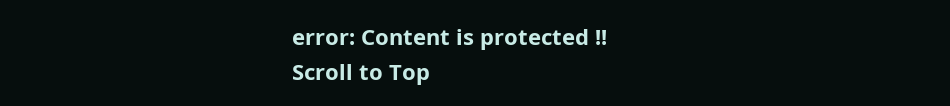error: Content is protected !!
Scroll to Top